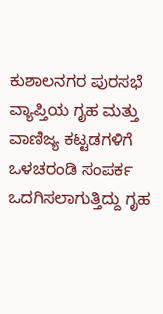ಕುಶಾಲನಗರ ಪುರಸಭೆ ವ್ಯಾಪ್ತಿಯ ಗೃಹ ಮತ್ತು ವಾಣಿಜ್ಯ ಕಟ್ಟಡಗಳಿಗೆ ಒಳಚರಂಡಿ ಸಂಪರ್ಕ ಒದಗಿಸಲಾಗುತ್ತಿದ್ದು ಗೃಹ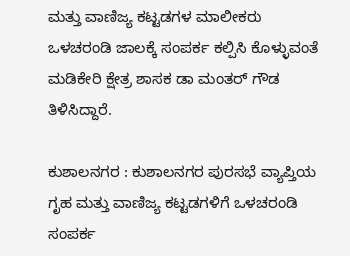ಮತ್ತು ವಾಣಿಜ್ಯ ಕಟ್ಟಡಗಳ ಮಾಲೀಕರು ಒಳಚರಂಡಿ ಜಾಲಕ್ಕೆ ಸಂಪರ್ಕ ಕಲ್ಪಿಸಿ ಕೊಳ್ಳುವಂತೆ ಮಡಿಕೇರಿ ಕ್ಷೇತ್ರ ಶಾಸಕ ಡಾ ಮಂತರ್ ಗೌಡ ತಿಳಿಸಿದ್ದಾರೆ.

ಕುಶಾಲನಗರ : ಕುಶಾಲನಗರ ಪುರಸಭೆ ವ್ಯಾಪ್ತಿಯ ಗೃಹ ಮತ್ತು ವಾಣಿಜ್ಯ ಕಟ್ಟಡಗಳಿಗೆ ಒಳಚರಂಡಿ ಸಂಪರ್ಕ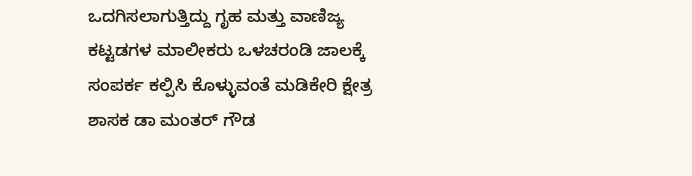ಒದಗಿಸಲಾಗುತ್ತಿದ್ದು ಗೃಹ ಮತ್ತು ವಾಣಿಜ್ಯ ಕಟ್ಟಡಗಳ ಮಾಲೀಕರು ಒಳಚರಂಡಿ ಜಾಲಕ್ಕೆ ಸಂಪರ್ಕ ಕಲ್ಪಿಸಿ ಕೊಳ್ಳುವಂತೆ ಮಡಿಕೇರಿ ಕ್ಷೇತ್ರ ಶಾಸಕ ಡಾ ಮಂತರ್ ಗೌಡ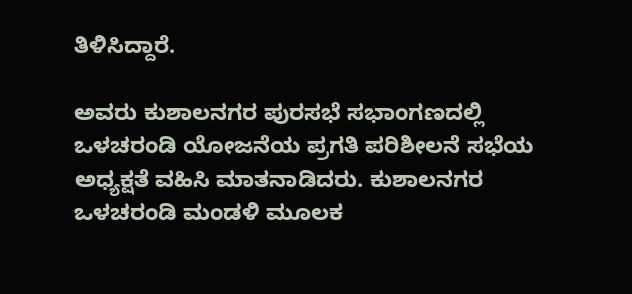ತಿಳಿಸಿದ್ದಾರೆ.

ಅವರು ಕುಶಾಲನಗರ ಪುರಸಭೆ ಸಭಾಂಗಣದಲ್ಲಿ ಒಳಚರಂಡಿ ಯೋಜನೆಯ ಪ್ರಗತಿ ಪರಿಶೀಲನೆ ಸಭೆಯ ಅಧ್ಯಕ್ಷತೆ ವಹಿಸಿ ಮಾತನಾಡಿದರು. ಕುಶಾಲನಗರ ಒಳಚರಂಡಿ ಮಂಡಳಿ ಮೂಲಕ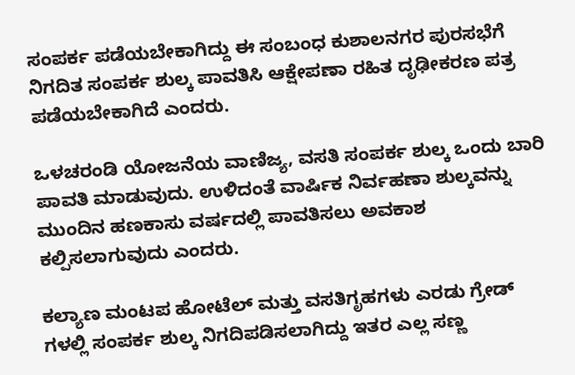ಸಂಪರ್ಕ ಪಡೆಯಬೇಕಾಗಿದ್ದು ಈ ಸಂಬಂಧ ಕುಶಾಲನಗರ ಪುರಸಭೆಗೆ ನಿಗದಿತ ಸಂಪರ್ಕ ಶುಲ್ಕ ಪಾವತಿಸಿ ಆಕ್ಷೇಪಣಾ ರಹಿತ ದೃಢೀಕರಣ ಪತ್ರ ಪಡೆಯಬೇಕಾಗಿದೆ ಎಂದರು.

ಒಳಚರಂಡಿ ಯೋಜನೆಯ ವಾಣಿಜ್ಯ, ವಸತಿ ಸಂಪರ್ಕ ಶುಲ್ಕ ಒಂದು ಬಾರಿ ಪಾವತಿ ಮಾಡುವುದು. ಉಳಿದಂತೆ ವಾರ್ಷಿಕ ನಿರ್ವಹಣಾ ಶುಲ್ಕವನ್ನು ಮುಂದಿನ ಹಣಕಾಸು ವರ್ಷದಲ್ಲಿ ಪಾವತಿಸಲು ಅವಕಾಶ ಕಲ್ಪಿಸಲಾಗುವುದು ಎಂದರು.

ಕಲ್ಯಾಣ ಮಂಟಪ ಹೋಟೆಲ್ ಮತ್ತು ವಸತಿಗೃಹಗಳು ಎರಡು ಗ್ರೇಡ್ ಗಳಲ್ಲಿ ಸಂಪರ್ಕ ಶುಲ್ಕ ನಿಗದಿಪಡಿಸಲಾಗಿದ್ದು ಇತರ ಎಲ್ಲ ಸಣ್ಣ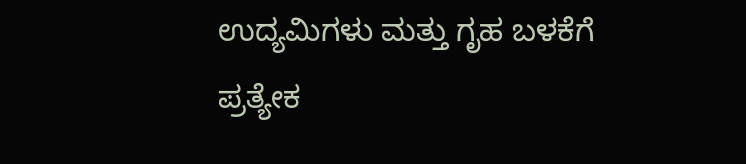ಉದ್ಯಮಿಗಳು ಮತ್ತು ಗೃಹ ಬಳಕೆಗೆ ಪ್ರತ್ಯೇಕ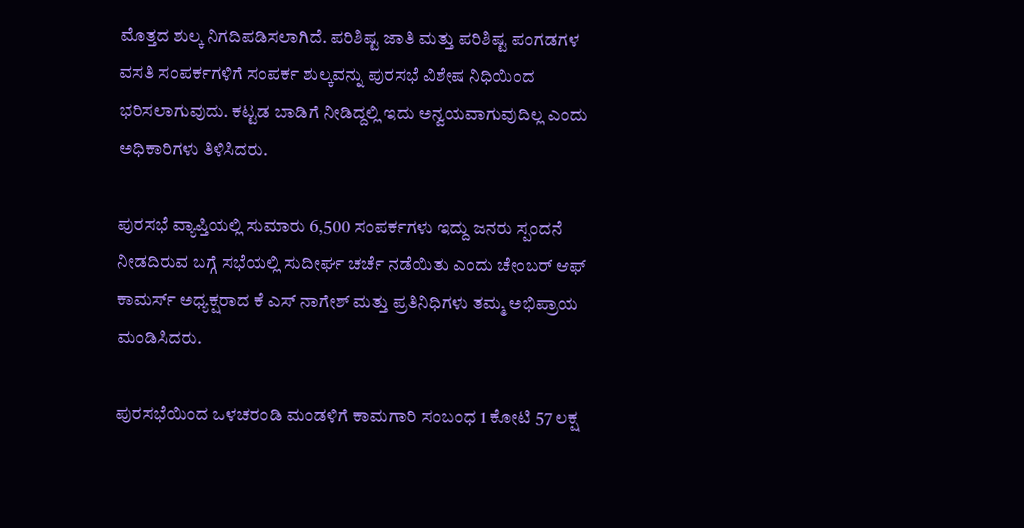ಮೊತ್ತದ ಶುಲ್ಕ ನಿಗದಿಪಡಿಸಲಾಗಿದೆ. ಪರಿಶಿಷ್ಟ ಜಾತಿ ಮತ್ತು ಪರಿಶಿಷ್ಟ ಪಂಗಡಗಳ ವಸತಿ ಸಂಪರ್ಕಗಳಿಗೆ ಸಂಪರ್ಕ ಶುಲ್ಕವನ್ನು ಪುರಸಭೆ ವಿಶೇಷ ನಿಧಿಯಿಂದ ಭರಿಸಲಾಗುವುದು. ಕಟ್ಟಡ ಬಾಡಿಗೆ ನೀಡಿದ್ದಲ್ಲಿ ಇದು ಅನ್ವಯವಾಗುವುದಿಲ್ಲ ಎಂದು ಅಧಿಕಾರಿಗಳು ತಿಳಿಸಿದರು.

ಪುರಸಭೆ ವ್ಯಾಪ್ತಿಯಲ್ಲಿ ಸುಮಾರು 6,500 ಸಂಪರ್ಕಗಳು ಇದ್ದು ಜನರು ಸ್ಪಂದನೆ ನೀಡದಿರುವ ಬಗ್ಗೆ ಸಭೆಯಲ್ಲಿ ಸುದೀರ್ಘ ಚರ್ಚೆ ನಡೆಯಿತು ಎಂದು ಚೇಂಬರ್ ಆಫ್ ಕಾಮರ್ಸ್ ಅಧ್ಯಕ್ಷರಾದ ಕೆ ಎಸ್ ನಾಗೇಶ್ ಮತ್ತು ಪ್ರತಿನಿಧಿಗಳು ತಮ್ಮ ಅಭಿಪ್ರಾಯ ಮಂಡಿಸಿದರು.

ಪುರಸಭೆಯಿಂದ ಒಳಚರಂಡಿ ಮಂಡಳಿಗೆ ಕಾಮಗಾರಿ ಸಂಬಂಧ 1 ಕೋಟಿ 57 ಲಕ್ಷ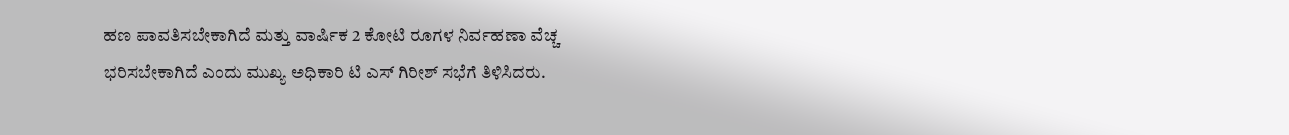ಹಣ ಪಾವತಿಸಬೇಕಾಗಿದೆ ಮತ್ತು ವಾರ್ಷಿಕ 2 ಕೋಟಿ ರೂಗಳ ನಿರ್ವಹಣಾ ವೆಚ್ಚ ಭರಿಸಬೇಕಾಗಿದೆ ಎಂದು ಮುಖ್ಯ ಅಧಿಕಾರಿ ಟಿ ಎಸ್ ಗಿರೀಶ್ ಸಭೆಗೆ ತಿಳಿಸಿದರು.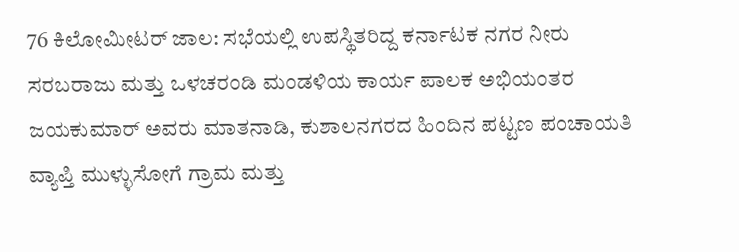76 ಕಿಲೋಮೀಟರ್‌ ಜಾಲ: ಸಭೆಯಲ್ಲಿ ಉಪಸ್ಥಿತರಿದ್ದ ಕರ್ನಾಟಕ ನಗರ ನೀರು ಸರಬರಾಜು ಮತ್ತು ಒಳಚರಂಡಿ ಮಂಡಳಿಯ ಕಾರ್ಯ ಪಾಲಕ ಅಭಿಯಂತರ ಜಯಕುಮಾರ್ ಅವರು ಮಾತನಾಡಿ, ಕುಶಾಲನಗರದ ಹಿಂದಿನ ಪಟ್ಟಣ ಪಂಚಾಯತಿ ವ್ಯಾಪ್ತಿ ಮುಳ್ಳುಸೋಗೆ ಗ್ರಾಮ ಮತ್ತು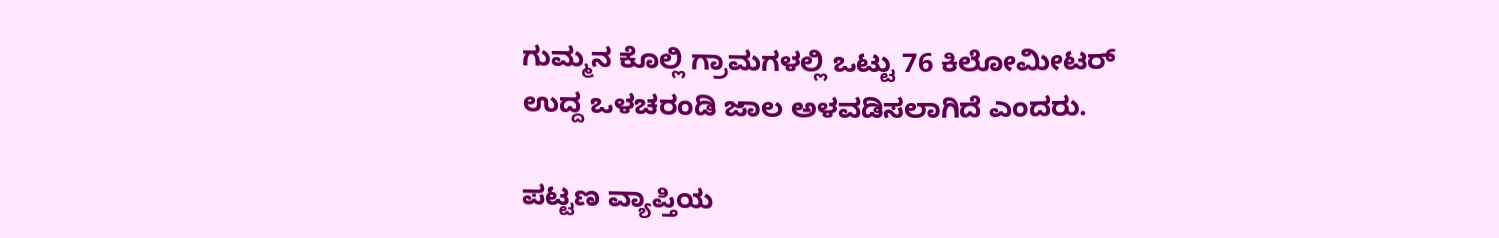ಗುಮ್ಮನ ಕೊಲ್ಲಿ ಗ್ರಾಮಗಳಲ್ಲಿ ಒಟ್ಟು 76 ಕಿಲೋಮೀಟರ್ ಉದ್ದ ಒಳಚರಂಡಿ ಜಾಲ ಅಳವಡಿಸಲಾಗಿದೆ ಎಂದರು.

ಪಟ್ಟಣ ವ್ಯಾಪ್ತಿಯ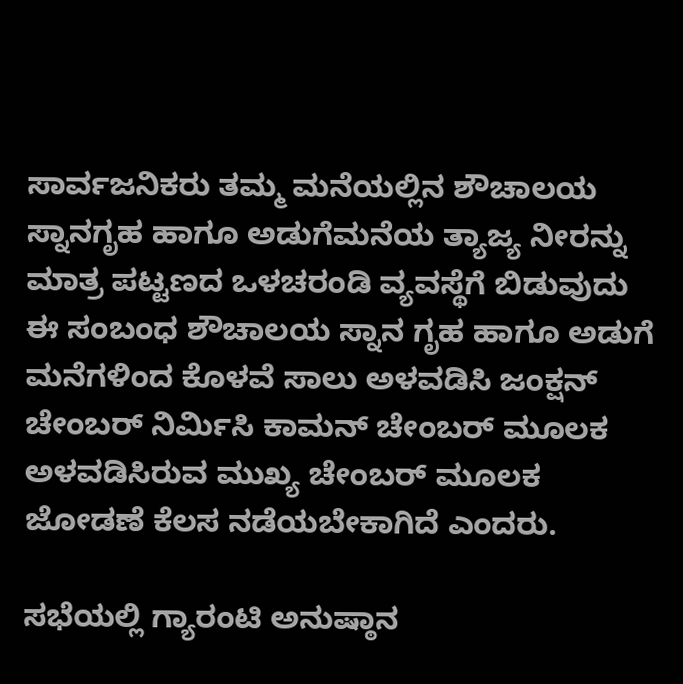ಸಾರ್ವಜನಿಕರು ತಮ್ಮ ಮನೆಯಲ್ಲಿನ ಶೌಚಾಲಯ ಸ್ನಾನಗೃಹ ಹಾಗೂ ಅಡುಗೆಮನೆಯ ತ್ಯಾಜ್ಯ ನೀರನ್ನು ಮಾತ್ರ ಪಟ್ಟಣದ ಒಳಚರಂಡಿ ವ್ಯವಸ್ಥೆಗೆ ಬಿಡುವುದು ಈ ಸಂಬಂಧ ಶೌಚಾಲಯ ಸ್ನಾನ ಗೃಹ ಹಾಗೂ ಅಡುಗೆ ಮನೆಗಳಿಂದ ಕೊಳವೆ ಸಾಲು ಅಳವಡಿಸಿ ಜಂಕ್ಷನ್ ಚೇಂಬರ್ ನಿರ್ಮಿಸಿ ಕಾಮನ್ ಚೇಂಬರ್ ಮೂಲಕ ಅಳವಡಿಸಿರುವ ಮುಖ್ಯ ಚೇಂಬರ್ ಮೂಲಕ ಜೋಡಣೆ ಕೆಲಸ ನಡೆಯಬೇಕಾಗಿದೆ ಎಂದರು.

ಸಭೆಯಲ್ಲಿ ಗ್ಯಾರಂಟಿ ಅನುಷ್ಠಾನ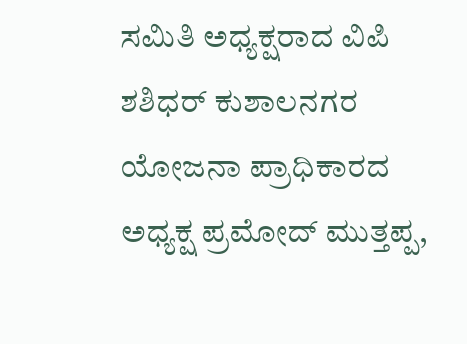ಸಮಿತಿ ಅಧ್ಯಕ್ಷರಾದ ವಿಪಿ ಶಶಿಧರ್ ಕುಶಾಲನಗರ ಯೋಜನಾ ಪ್ರಾಧಿಕಾರದ ಅಧ್ಯಕ್ಷ ಪ್ರಮೋದ್ ಮುತ್ತಪ್ಪ,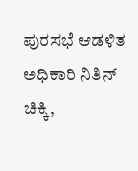ಪುರಸಭೆ ಆಡಳಿತ ಅಧಿಕಾರಿ ನಿತಿನ್ ಚಿಕ್ಕಿ,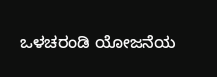ಒಳಚರಂಡಿ ಯೋಜನೆಯ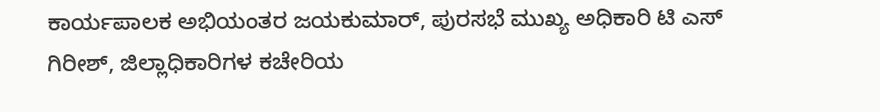ಕಾರ್ಯಪಾಲಕ ಅಭಿಯಂತರ ಜಯಕುಮಾರ್, ಪುರಸಭೆ ಮುಖ್ಯ ಅಧಿಕಾರಿ ಟಿ ಎಸ್ ಗಿರೀಶ್, ಜಿಲ್ಲಾಧಿಕಾರಿಗಳ ಕಚೇರಿಯ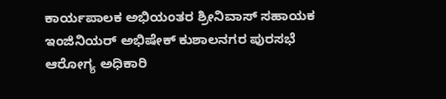ಕಾರ್ಯಪಾಲಕ ಅಭಿಯಂತರ ಶ್ರೀನಿವಾಸ್ ಸಹಾಯಕ ಇಂಜಿನಿಯರ್ ಅಭಿಷೇಕ್ ಕುಶಾಲನಗರ ಪುರಸಭೆ ಆರೋಗ್ಯ ಅಧಿಕಾರಿ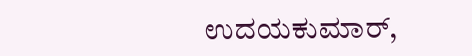ಉದಯಕುಮಾರ್,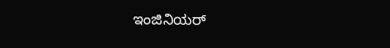ಇಂಜಿನಿಯರ್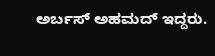ಅರ್ಬಸ್ ಅಹಮದ್ ಇದ್ದರು.